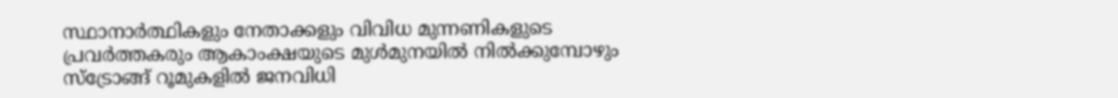സ്ഥാനാർത്ഥികളും നേതാക്കളും വിവിധ മുന്നണികളുടെ പ്രവർത്തകരും ആകാംക്ഷയുടെ മുൾമുനയിൽ നിൽക്കുമ്പോഴും സ്ട്രോങ്ങ് റൂമുകളിൽ ജനവിധി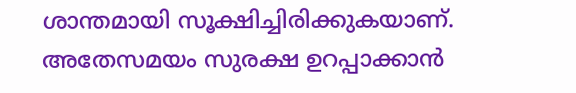ശാന്തമായി സൂക്ഷിച്ചിരിക്കുകയാണ്. അതേസമയം സുരക്ഷ ഉറപ്പാക്കാൻ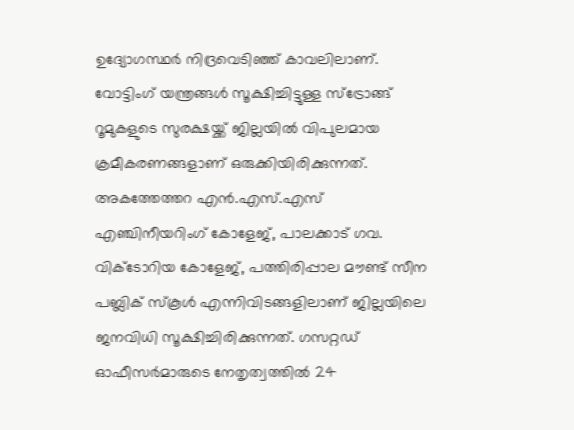ഉദ്യോഗസ്ഥർ നിദ്രവെടിഞ്ഞ് കാവലിലാണ്. വോട്ടിംഗ് യന്ത്രങ്ങൾ സൂക്ഷിച്ചിട്ടുള്ള സ്ട്രോങ്ങ് റൂമുകളുടെ സുരക്ഷയ്ക്ക് ജില്ലയിൽ വിപുലമായ ക്രമീകരണങ്ങളാണ് ഒരുക്കിയിരിക്കുന്നത്.
അകത്തേത്തറ എൻ.എസ്.എസ് എഞ്ചിനീയറിംഗ് കോളേജ്, പാലക്കാട് ഗവ. വിക്ടോറിയ കോളേജ്, പത്തിരിപ്പാല മൗണ്ട് സീന പബ്ലിക് സ്കൂൾ എന്നിവിടങ്ങളിലാണ് ജില്ലയിലെ ജനവിധി സൂക്ഷിച്ചിരിക്കുന്നത്. ഗസറ്റഡ് ഓഫീസർമാരുടെ നേതൃത്വത്തിൽ 24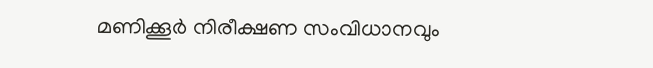മണിക്കൂർ നിരീക്ഷണ സംവിധാനവും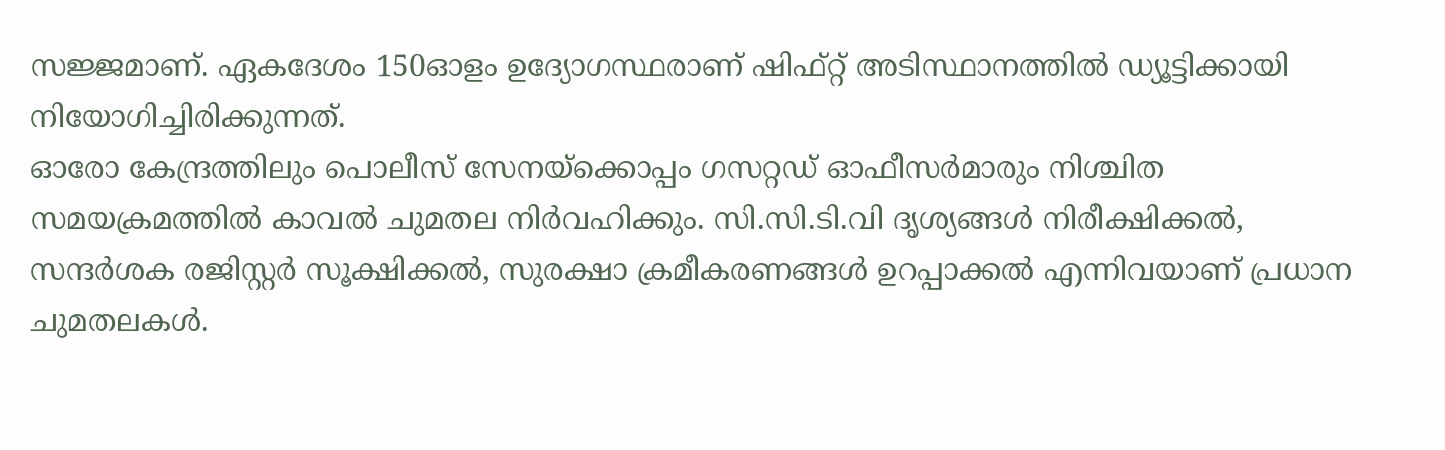സജ്ജമാണ്. ഏകദേശം 150ഓളം ഉദ്യോഗസ്ഥരാണ് ഷിഫ്റ്റ് അടിസ്ഥാനത്തിൽ ഡ്യൂട്ടിക്കായി നിയോഗിച്ചിരിക്കുന്നത്.
ഓരോ കേന്ദ്രത്തിലും പൊലീസ് സേനയ്ക്കൊപ്പം ഗസറ്റഡ് ഓഫീസർമാരും നിശ്ചിത സമയക്രമത്തിൽ കാവൽ ചുമതല നിർവഹിക്കും. സി.സി.ടി.വി ദൃശ്യങ്ങൾ നിരീക്ഷിക്കൽ, സന്ദർശക രജിസ്റ്റർ സൂക്ഷിക്കൽ, സുരക്ഷാ ക്രമീകരണങ്ങൾ ഉറപ്പാക്കൽ എന്നിവയാണ് പ്രധാന ചുമതലകൾ.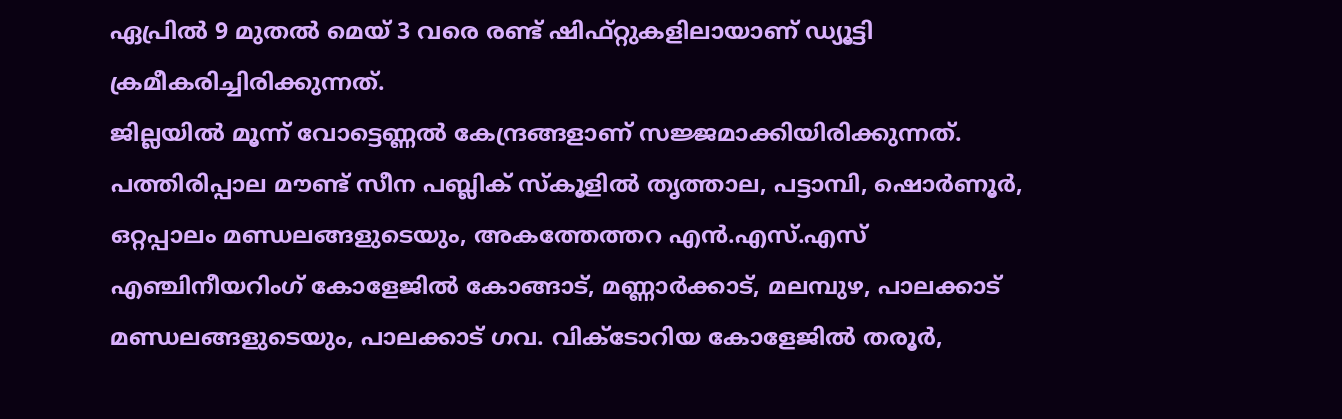ഏപ്രിൽ 9 മുതൽ മെയ് 3 വരെ രണ്ട് ഷിഫ്റ്റുകളിലായാണ് ഡ്യൂട്ടി ക്രമീകരിച്ചിരിക്കുന്നത്.
ജില്ലയിൽ മൂന്ന് വോട്ടെണ്ണൽ കേന്ദ്രങ്ങളാണ് സജ്ജമാക്കിയിരിക്കുന്നത്. പത്തിരിപ്പാല മൗണ്ട് സീന പബ്ലിക് സ്കൂളിൽ തൃത്താല, പട്ടാമ്പി, ഷൊർണൂർ, ഒറ്റപ്പാലം മണ്ഡലങ്ങളുടെയും, അകത്തേത്തറ എൻ.എസ്.എസ് എഞ്ചിനീയറിംഗ് കോളേജിൽ കോങ്ങാട്, മണ്ണാർക്കാട്, മലമ്പുഴ, പാലക്കാട് മണ്ഡലങ്ങളുടെയും, പാലക്കാട് ഗവ. വിക്ടോറിയ കോളേജിൽ തരൂർ,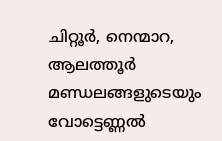ചിറ്റൂർ, നെന്മാറ, ആലത്തൂർ മണ്ഡലങ്ങളുടെയും വോട്ടെണ്ണൽ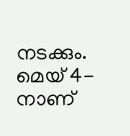നടക്കും. മെയ് 4-നാണ്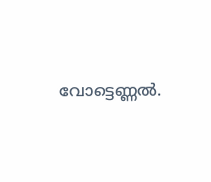വോട്ടെണ്ണൽ.